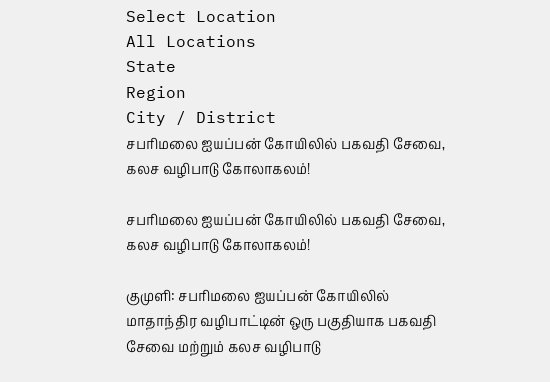Select Location
All Locations
State
Region
City / District
சபரிமலை ஐயப்பன் கோயிலில் பகவதி சேவை, கலச வழிபாடு கோலாகலம்!

சபரிமலை ஐயப்பன் கோயிலில் பகவதி சேவை, கலச வழிபாடு கோலாகலம்!

குமுளி: சபரிமலை ஐயப்பன் கோயிலில் மாதாந்திர வழிபாட்டின் ஒரு பகுதியாக பகவதி சேவை மற்றும் கலச வழிபாடு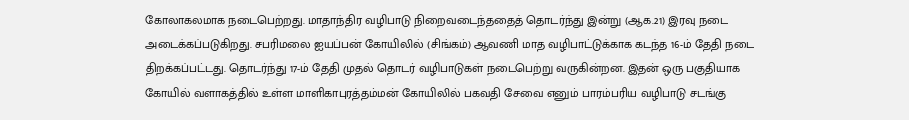கோலாகலமாக நடைபெற்றது. மாதாந்திர வழிபாடு நிறைவடைந்ததைத் தொடர்ந்து இன்று (ஆக.21) இரவு நடை அடைக்கப்படுகிறது. சபரிமலை ஐயப்பன் கோயிலில் (சிங்கம்) ஆவணி மாத வழிபாட்டுக்காக கடந்த 16-ம் தேதி நடை திறக்கப்பட்டது. தொடர்ந்து 17-ம் தேதி முதல் தொடர் வழிபாடுகள் நடைபெற்று வருகின்றன. இதன் ஒரு பகுதியாக கோயில் வளாகத்தில் உள்ள மாளிகாபுரத்தம்மன் கோயிலில் பகவதி சேவை எனும் பாரம்பரிய வழிபாடு சடங்கு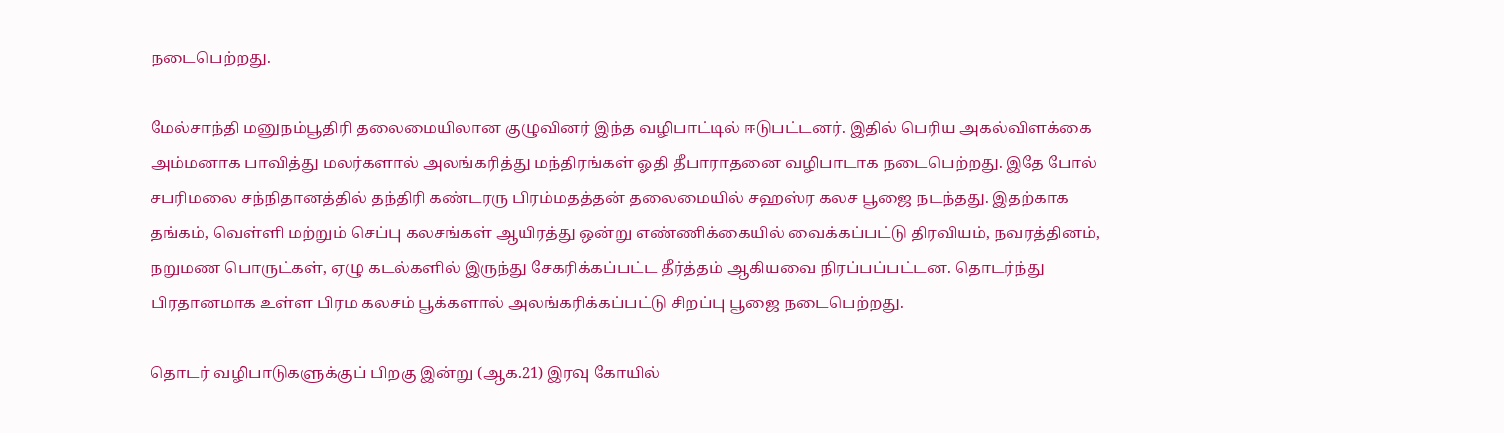நடைபெற்றது.

மேல்சாந்தி மனுநம்பூதிரி தலைமையிலான குழுவினர் இந்த வழிபாட்டில் ஈடுபட்டனர். இதில் பெரிய அகல்விளக்கை அம்மனாக பாவித்து மலர்களால் அலங்கரித்து மந்திரங்கள் ஓதி தீபாராதனை வழிபாடாக நடைபெற்றது. இதே போல் சபரிமலை சந்நிதானத்தில் தந்திரி கண்டரரு பிரம்மதத்தன் தலைமையில் சஹஸ்ர கலச பூஜை நடந்தது. இதற்காக தங்கம், வெள்ளி மற்றும் செப்பு கலசங்கள் ஆயிரத்து ஒன்று எண்ணிக்கையில் வைக்கப்பட்டு திரவியம், நவரத்தினம், நறுமண பொருட்கள், ஏழு கடல்களில் இருந்து சேகரிக்கப்பட்ட தீர்த்தம் ஆகியவை நிரப்பப்பட்டன. தொடர்ந்து பிரதானமாக உள்ள பிரம கலசம் பூக்களால் அலங்கரிக்கப்பட்டு சிறப்பு பூஜை நடைபெற்றது.

தொடர் வழிபாடுகளுக்குப் பிறகு இன்று (ஆக.21) இரவு கோயில்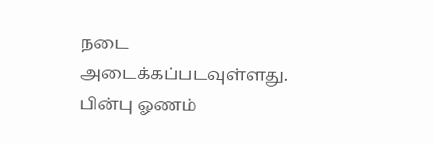நடை அடைக்கப்படவுள்ளது. பின்பு ஓணம்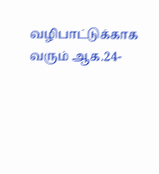வழிபாட்டுக்காக வரும் ஆக.24-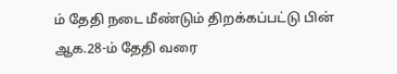ம் தேதி நடை மீண்டும் திறக்கப்பட்டு பின் ஆக.28-ம் தேதி வரை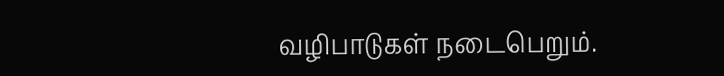வழிபாடுகள் நடைபெறும்.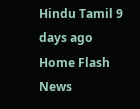Hindu Tamil 9 days ago
Home Flash News